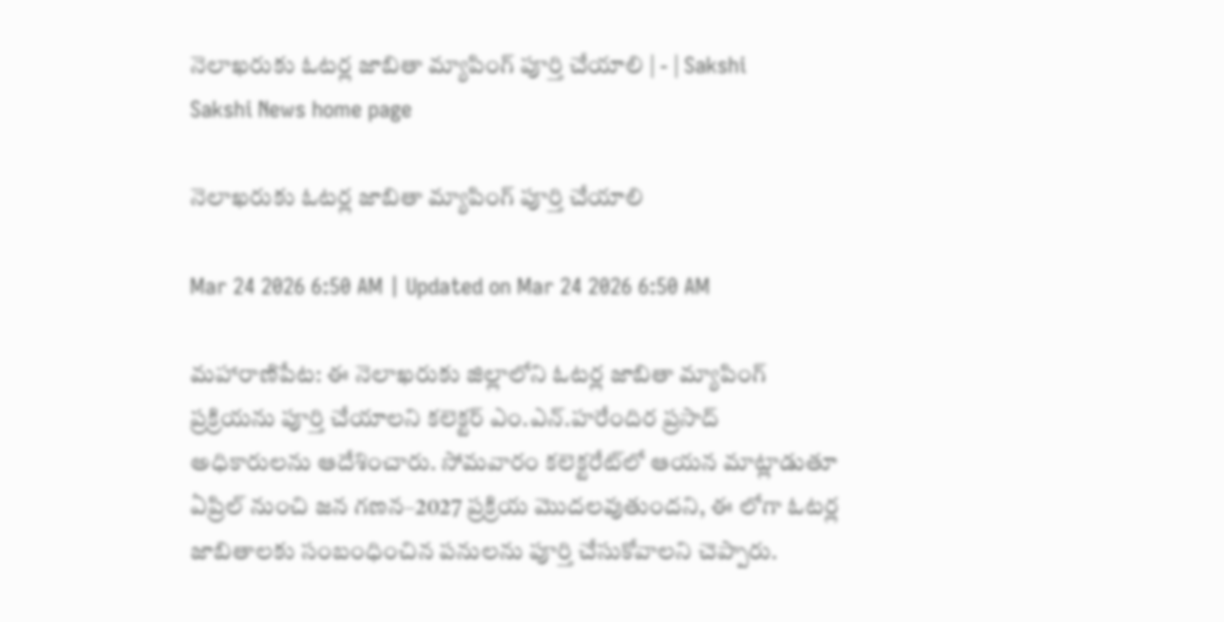నెలాఖరుకు ఓటర్ల జాబితా మ్యాపింగ్‌ పూర్తి చేయాలి | - | Sakshi
Sakshi News home page

నెలాఖరుకు ఓటర్ల జాబితా మ్యాపింగ్‌ పూర్తి చేయాలి

Mar 24 2026 6:50 AM | Updated on Mar 24 2026 6:50 AM

మహారాణిపేట: ఈ నెలాఖరుకు జిల్లాలోని ఓటర్ల జాబితా మ్యాపింగ్‌ ప్రక్రియను పూర్తి చేయాలని కలెక్టర్‌ ఎం.ఎన్‌.హరేందిర ప్రసాద్‌ అధికారులను ఆదేశించారు. సోమవారం కలెక్టరేట్‌లో ఆయన మాట్లాడుతూ ఏప్రిల్‌ నుంచి జన గణన–2027 ప్రక్రియ మొదలవుతుందని, ఈ లోగా ఓటర్ల జాబితాలకు సంబంధించిన పనులను పూర్తి చేసుకోవాలని చెప్పారు.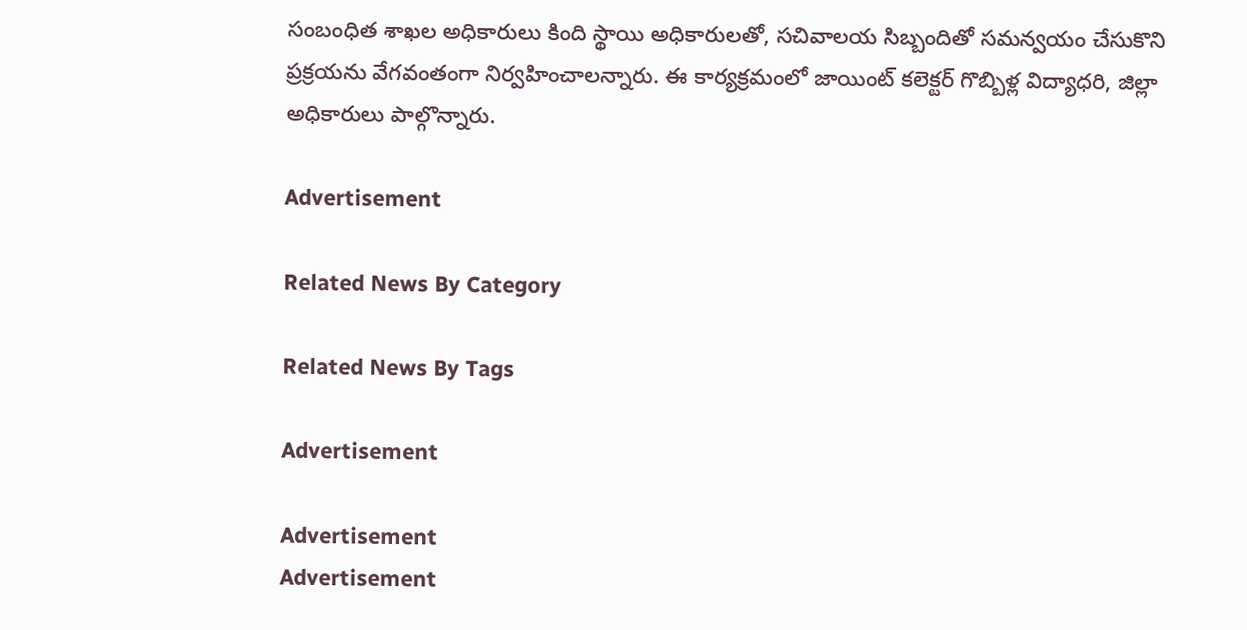సంబంధిత శాఖల అధికారులు కింది స్థాయి అధికారులతో, సచివాలయ సిబ్బందితో సమన్వయం చేసుకొని ప్రక్రయను వేగవంతంగా నిర్వహించాలన్నారు. ఈ కార్యక్రమంలో జాయింట్‌ కలెక్టర్‌ గొబ్బిళ్ల విద్యాధరి, జిల్లా అధికారులు పాల్గొన్నారు.

Advertisement

Related News By Category

Related News By Tags

Advertisement

Advertisement
Advertisement